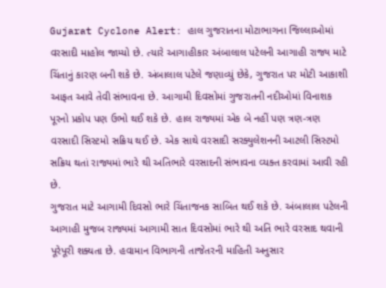Gujarat Cyclone Alert: હાલ ગુજરાતના મોટાભાગના જિલ્લાઓમાં વરસાદી માહોલ જામ્યો છે. ત્યારે આગાહીકાર અંબાલાલ પટેલની આગાહી રાજ્ય માટે ચિંતાનું કારણ બની શકે છે. અંબાલાલ પટેલે જણાવ્યું છેકે, ગુજરાત પર મોટી આકાશી આફત આવે તેવી સંભાવના છે. આગામી દિવસોમાં ગુજરાતની નદીઓમાં વિનાશક પૂરનો પ્રકોપ પણ ઉભો થઈ શકે છે. હાલ રાજ્યમાં એક બે નહીં પણ ત્રણ-ત્રણ વરસાદી સિસ્ટમો સક્રિય થઈ છે. એક સાથે વરસાદી સરક્યુલેશનની આટલી સિસ્ટમો સક્રિય થતાં રાજ્યમાં ભારે થી અતિભારે વરસાદની સંભાવના વ્યક્ત કરવામાં આવી રહી છે.
ગુજરાત માટે આગામી દિવસો ભારે ચિંતાજનક સાબિત થઈ શકે છે. અંબાલાલ પટેલની આગાહી મુજબ રાજ્યમાં આગામી સાત દિવસોમાં ભારે થી અતિ ભારે વરસાદ થવાની પૂરેપૂરી શક્યતા છે. હવામાન વિભાગની તાજેતરની માહિતી અનુસાર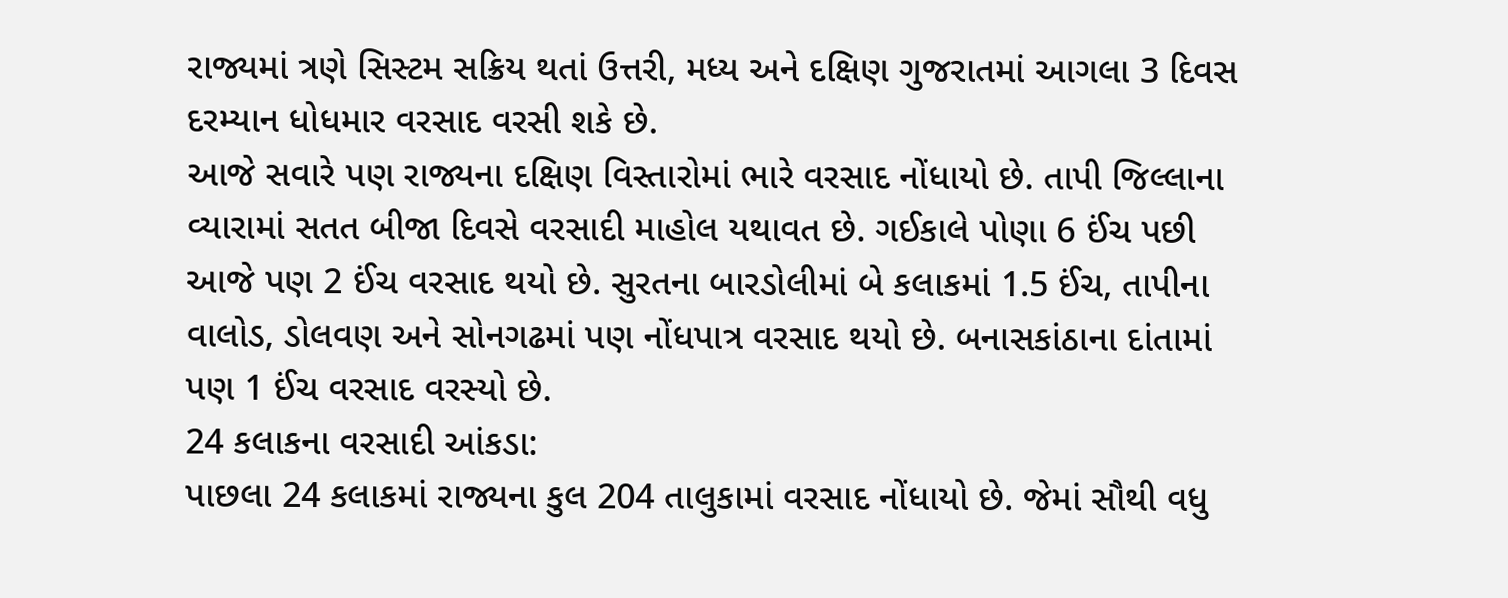રાજ્યમાં ત્રણે સિસ્ટમ સક્રિય થતાં ઉત્તરી, મધ્ય અને દક્ષિણ ગુજરાતમાં આગલા 3 દિવસ દરમ્યાન ધોધમાર વરસાદ વરસી શકે છે.
આજે સવારે પણ રાજ્યના દક્ષિણ વિસ્તારોમાં ભારે વરસાદ નોંધાયો છે. તાપી જિલ્લાના વ્યારામાં સતત બીજા દિવસે વરસાદી માહોલ યથાવત છે. ગઈકાલે પોણા 6 ઈંચ પછી આજે પણ 2 ઈંચ વરસાદ થયો છે. સુરતના બારડોલીમાં બે કલાકમાં 1.5 ઈંચ, તાપીના વાલોડ, ડોલવણ અને સોનગઢમાં પણ નોંધપાત્ર વરસાદ થયો છે. બનાસકાંઠાના દાંતામાં પણ 1 ઈંચ વરસાદ વરસ્યો છે.
24 કલાકના વરસાદી આંકડા:
પાછલા 24 કલાકમાં રાજ્યના કુલ 204 તાલુકામાં વરસાદ નોંધાયો છે. જેમાં સૌથી વધુ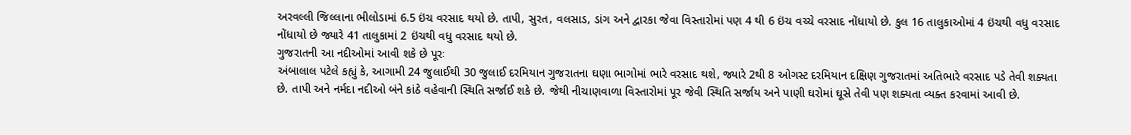અરવલ્લી જિલ્લાના ભીલોડામાં 6.5 ઇંચ વરસાદ થયો છે. તાપી, સુરત, વલસાડ, ડાંગ અને દ્વારકા જેવા વિસ્તારોમાં પણ 4 થી 6 ઇંચ વચ્ચે વરસાદ નોંધાયો છે. કુલ 16 તાલુકાઓમાં 4 ઇંચથી વધુ વરસાદ નોંધાયો છે જ્યારે 41 તાલુકામાં 2 ઇંચથી વધુ વરસાદ થયો છે.
ગુજરાતની આ નદીઓમાં આવી શકે છે પૂરઃ
અંબાલાલ પટેલે કહ્યું કે, આગામી 24 જુલાઈથી 30 જુલાઈ દરમિયાન ગુજરાતના ઘણા ભાગોમાં ભારે વરસાદ થશે, જ્યારે 2થી 8 ઓગસ્ટ દરમિયાન દક્ષિણ ગુજરાતમાં અતિભારે વરસાદ પડે તેવી શક્યતા છે. તાપી અને નર્મદા નદીઓ બંને કાંઠે વહેવાની સ્થિતિ સર્જાઈ શકે છે. જેથી નીચાણવાળા વિસ્તારોમાં પૂર જેવી સ્થિતિ સર્જાય અને પાણી ઘરોમાં ઘૂસે તેવી પણ શક્યતા વ્યક્ત કરવામાં આવી છે.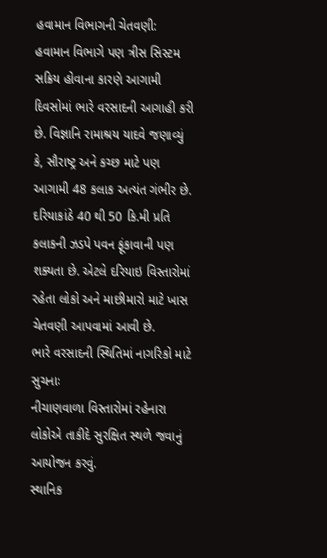હવામાન વિભાગની ચેતવણી:
હવામાન વિભાગે પણ ત્રીસ સિસ્ટમ સક્રિય હોવાના કારણે આગામી દિવસોમાં ભારે વરસાદની આગાહી કરી છે. વિજ્ઞાનિ રામાશ્રય યાદવે જણાવ્યું કે, સૌરાષ્ટ્ર અને કચ્છ માટે પણ આગામી 48 કલાક અત્યંત ગંભીર છે. દરિયાકાંઠે 40 થી 50 કિ.મી પ્રતિ કલાકની ઝડપે પવન ફૂંકાવાની પણ શક્યતા છે. એટલે દરિયાઇ વિસ્તારોમાં રહેતા લોકો અને માછીમારો માટે ખાસ ચેતવણી આપવામાં આવી છે.
ભારે વરસાદની સ્થિતિમાં નાગરિકો માટે સુચનાઃ
નીચાણવાળા વિસ્તારોમાં રહેનારા લોકોએ તાકીદે સુરક્ષિત સ્થળે જવાનું આયોજન કરવું.
સ્થાનિક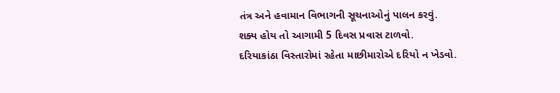તંત્ર અને હવામાન વિભાગની સૂચનાઓનું પાલન કરવું.
શક્ય હોય તો આગામી 5 દિવસ પ્રવાસ ટાળવો.
દરિયાકાંઠા વિસ્તારોમાં રહેતા માછીમારોએ દરિયો ન ખેડવો.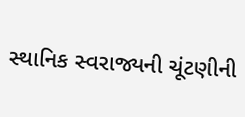સ્થાનિક સ્વરાજ્યની ચૂંટણીની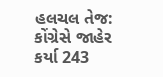હલચલ તેજ: કોંગ્રેસે જાહેર કર્યા 243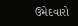ઉમેદવારો